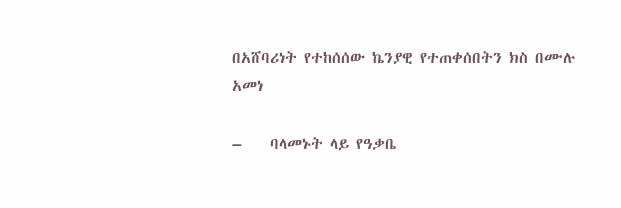በአሸባሪነት የተከሰሰው ኬንያዊ የተጠቀሰበትን ክስ በሙሉ አመነ

–    ባላመኑት ላይ የዓቃቤ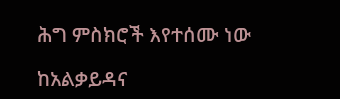ሕግ ምስክሮች እየተሰሙ ነው

ከአልቃይዳና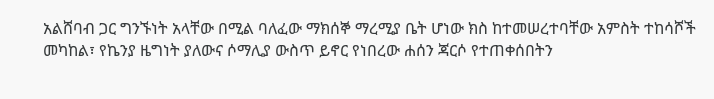አልሸባብ ጋር ግንኙነት አላቸው በሚል ባለፈው ማክሰኞ ማረሚያ ቤት ሆነው ክስ ከተመሠረተባቸው አምስት ተከሳሾች መካከል፣ የኬንያ ዜግነት ያለውና ሶማሊያ ውስጥ ይኖር የነበረው ሐሰን ጃርሶ የተጠቀሰበትን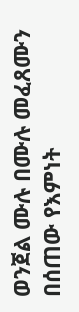ወንጀል ሙሉ በሙሉ መፈጸሙን በሰጠው የእምነት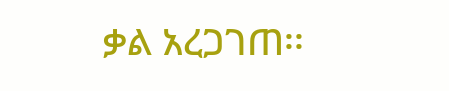ቃል አረጋገጠ፡፡